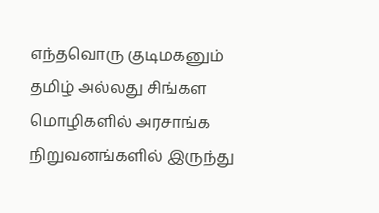எந்தவொரு குடிமகனும் தமிழ் அல்லது சிங்கள மொழிகளில் அரசாங்க நிறுவனங்களில் இருந்து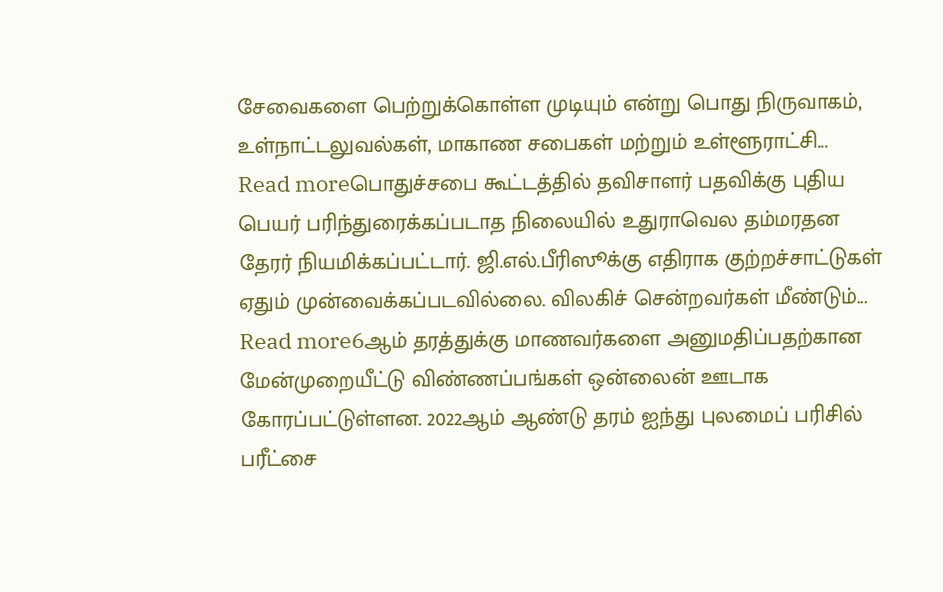சேவைகளை பெற்றுக்கொள்ள முடியும் என்று பொது நிருவாகம், உள்நாட்டலுவல்கள், மாகாண சபைகள் மற்றும் உள்ளூராட்சி...
Read moreபொதுச்சபை கூட்டத்தில் தவிசாளர் பதவிக்கு புதிய பெயர் பரிந்துரைக்கப்படாத நிலையில் உதுராவெல தம்மரதன தேரர் நியமிக்கப்பட்டார். ஜி.எல்.பீரிஸூக்கு எதிராக குற்றச்சாட்டுகள் ஏதும் முன்வைக்கப்படவில்லை. விலகிச் சென்றவர்கள் மீண்டும்...
Read more6ஆம் தரத்துக்கு மாணவர்களை அனுமதிப்பதற்கான மேன்முறையீட்டு விண்ணப்பங்கள் ஒன்லைன் ஊடாக கோரப்பட்டுள்ளன. 2022ஆம் ஆண்டு தரம் ஐந்து புலமைப் பரிசில் பரீட்சை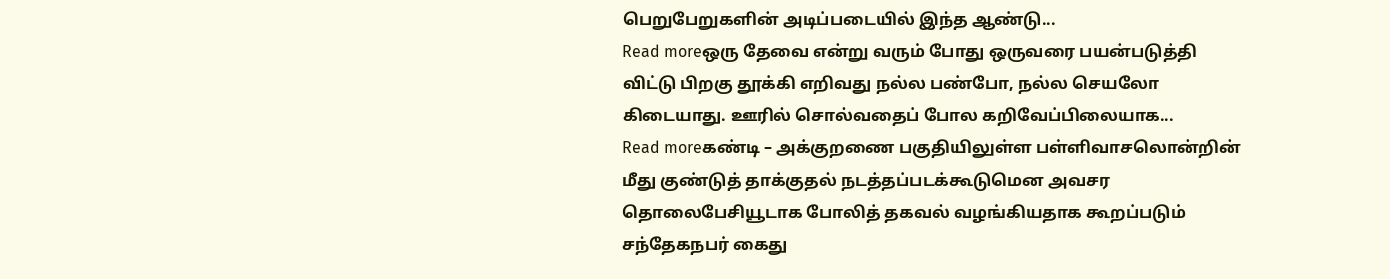பெறுபேறுகளின் அடிப்படையில் இந்த ஆண்டு...
Read moreஒரு தேவை என்று வரும் போது ஒருவரை பயன்படுத்தி விட்டு பிறகு தூக்கி எறிவது நல்ல பண்போ, நல்ல செயலோ கிடையாது. ஊரில் சொல்வதைப் போல கறிவேப்பிலையாக...
Read moreகண்டி – அக்குறணை பகுதியிலுள்ள பள்ளிவாசலொன்றின் மீது குண்டுத் தாக்குதல் நடத்தப்படக்கூடுமென அவசர தொலைபேசியூடாக போலித் தகவல் வழங்கியதாக கூறப்படும் சந்தேகநபர் கைது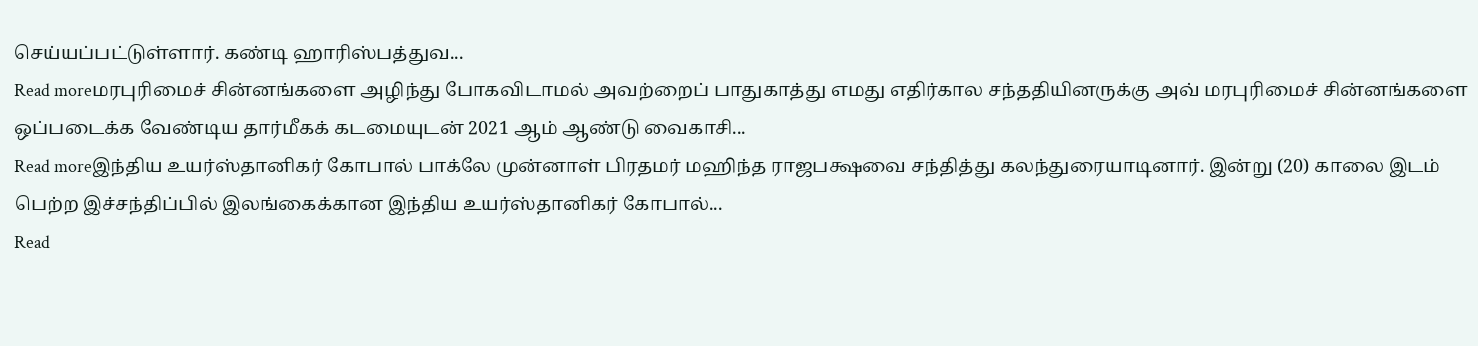செய்யப்பட்டுள்ளார். கண்டி ஹாரிஸ்பத்துவ...
Read moreமரபுரிமைச் சின்னங்களை அழிந்து போகவிடாமல் அவற்றைப் பாதுகாத்து எமது எதிர்கால சந்ததியினருக்கு அவ் மரபுரிமைச் சின்னங்களை ஒப்படைக்க வேண்டிய தார்மீகக் கடமையுடன் 2021 ஆம் ஆண்டு வைகாசி...
Read moreஇந்திய உயர்ஸ்தானிகர் கோபால் பாக்லே முன்னாள் பிரதமர் மஹிந்த ராஜபக்ஷவை சந்தித்து கலந்துரையாடினார். இன்று (20) காலை இடம் பெற்ற இச்சந்திப்பில் இலங்கைக்கான இந்திய உயர்ஸ்தானிகர் கோபால்...
Read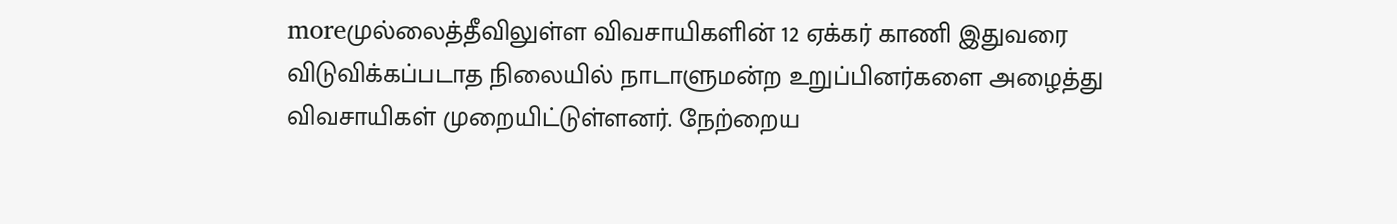moreமுல்லைத்தீவிலுள்ள விவசாயிகளின் 12 ஏக்கர் காணி இதுவரை விடுவிக்கப்படாத நிலையில் நாடாளுமன்ற உறுப்பினர்களை அழைத்து விவசாயிகள் முறையிட்டுள்ளனர். நேற்றைய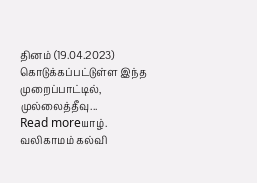தினம் (19.04.2023) கொடுக்கப்பட்டுள்ள இந்த முறைப்பாட்டில், முல்லைத்தீவு...
Read moreயாழ். வலிகாமம் கல்வி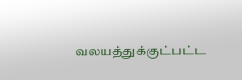வலயத்துக்குட்பட்ட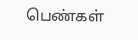பெண்கள்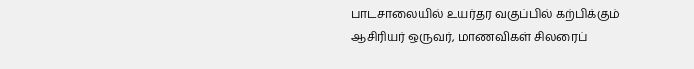பாடசாலையில் உயர்தர வகுப்பில் கற்பிக்கும் ஆசிரியர் ஒருவர், மாணவிகள் சிலரைப்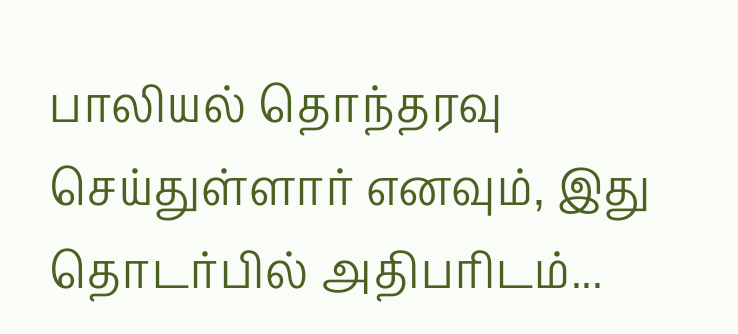பாலியல் தொந்தரவு செய்துள்ளார் எனவும், இது தொடர்பில் அதிபரிடம்...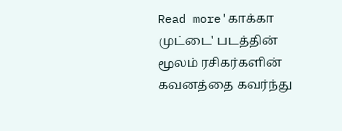Read more'காக்கா முட்டை' படத்தின் மூலம் ரசிகர்களின் கவனத்தை கவர்ந்து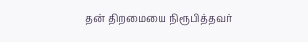தன் திறமையை நிரூபித்தவர்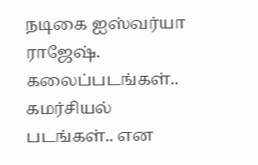நடிகை ஐஸ்வர்யா ராஜேஷ். கலைப்படங்கள்.. கமர்சியல் படங்கள்.. என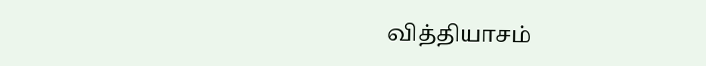வித்தியாசம்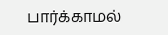பார்க்காமல்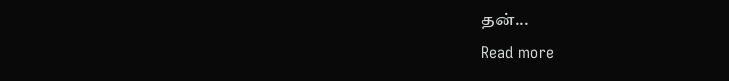தன்...
Read more